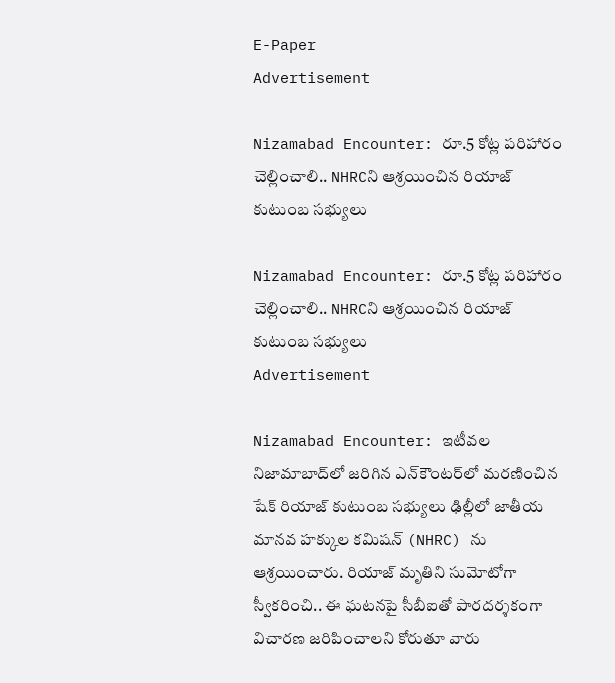E-Paper
Advertisement

Nizamabad Encounter: రూ.5 కోట్ల పరిహారం చెల్లించాలి.. NHRCని ఆశ్రయించిన రియాజ్ కుటుంబ సభ్యులు

Nizamabad Encounter: రూ.5 కోట్ల పరిహారం చెల్లించాలి.. NHRCని ఆశ్రయించిన రియాజ్ కుటుంబ సభ్యులు
Advertisement

Nizamabad Encounter: ఇటీవల నిజామాబాద్‌లో జరిగిన ఎన్‌కౌంటర్‌లో మరణించిన షేక్ రియాజ్ కుటుంబ సభ్యులు ఢిల్లీలో జాతీయ మానవ హక్కుల కమిషన్ (NHRC) ను ఆశ్రయించారు. రియాజ్ మృతిని సుమోటోగా స్వీకరించి.. ఈ ఘటనపై సీబీఐతో పారదర్శకంగా విచారణ జరిపించాలని కోరుతూ వారు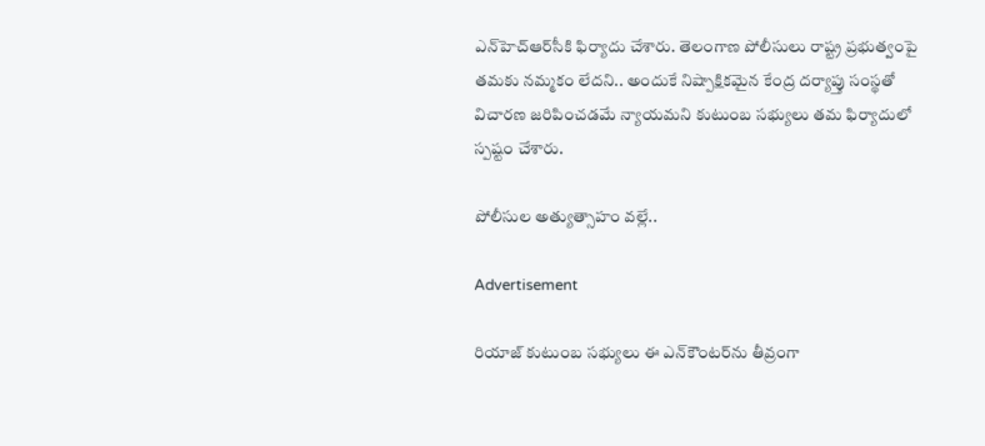ఎన్‌హెచ్‌ఆర్‌సీకి ఫిర్యాదు చేశారు. తెలంగాణ పోలీసులు రాష్ట్ర ప్రభుత్వంపై తమకు నమ్మకం లేదని.. అందుకే నిష్పాక్షికమైన కేంద్ర దర్యాప్తు సంస్థతో విచారణ జరిపించడమే న్యాయమని కుటుంబ సభ్యులు తమ ఫిర్యాదులో స్పష్టం చేశారు.

పోలీసుల అత్యుత్సాహం వల్లే..

Advertisement

రియాజ్ కుటుంబ సభ్యులు ఈ ఎన్‌కౌంటర్‌ను తీవ్రంగా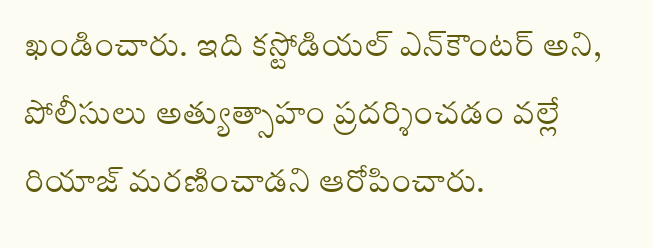ఖండించారు. ఇది కస్టోడియల్ ఎన్‌కౌంటర్ అని, పోలీసులు అత్యుత్సాహం ప్రదర్శించడం వల్లే రియాజ్ మరణించాడని ఆరోపించారు.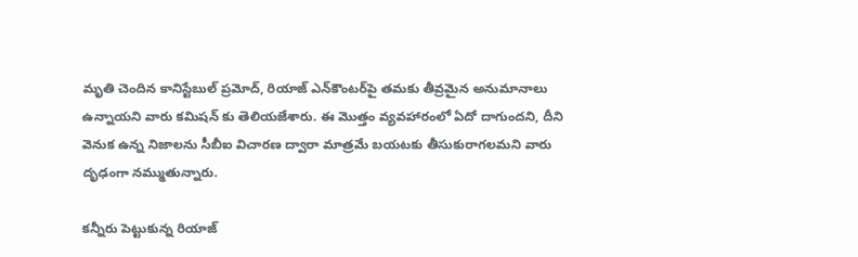మృతి చెందిన కానిస్టేబుల్ ప్రమోద్, రియాజ్ ఎన్‌కౌంటర్‌పై తమకు తీవ్రమైన అనుమానాలు ఉన్నాయని వారు కమిషన్‌ కు తెలియజేశారు. ఈ మొత్తం వ్యవహారంలో ఏదో దాగుందని, దీని వెనుక ఉన్న నిజాలను సీబీఐ విచారణ ద్వారా మాత్రమే బయటకు తీసుకురాగలమని వారు దృఢంగా నమ్ముతున్నారు.

కన్నీరు పెట్టుకున్న రియాజ్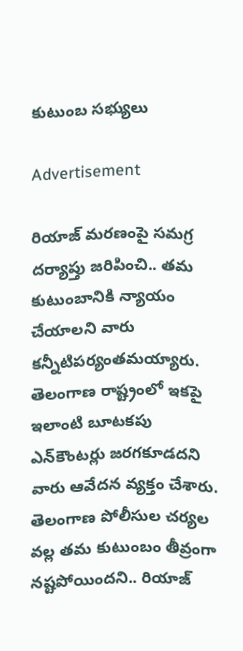కుటుంబ సభ్యులు

Advertisement

రియాజ్ మరణంపై సమగ్ర దర్యాప్తు జరిపించి.. తమ కుటుంబానికి న్యాయం చేయాలని వారు కన్నీటిపర్యంతమయ్యారు. తెలంగాణ రాష్ట్రంలో ఇకపై ఇలాంటి బూటకపు ఎన్‌కౌంటర్లు జరగకూడదని వారు ఆవేదన వ్యక్తం చేశారు. తెలంగాణ పోలీసుల చర్యల వల్ల తమ కుటుంబం తీవ్రంగా నష్టపోయిందని.. రియాజ్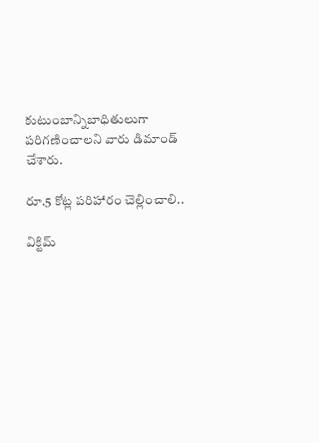కుటుంబాన్నిబాధితులుగా పరిగణించాలని వారు డిమాండ్ చేశారు.

రూ.5 కోట్ల పరిహారం చెల్లించాలి..

విక్టిమ్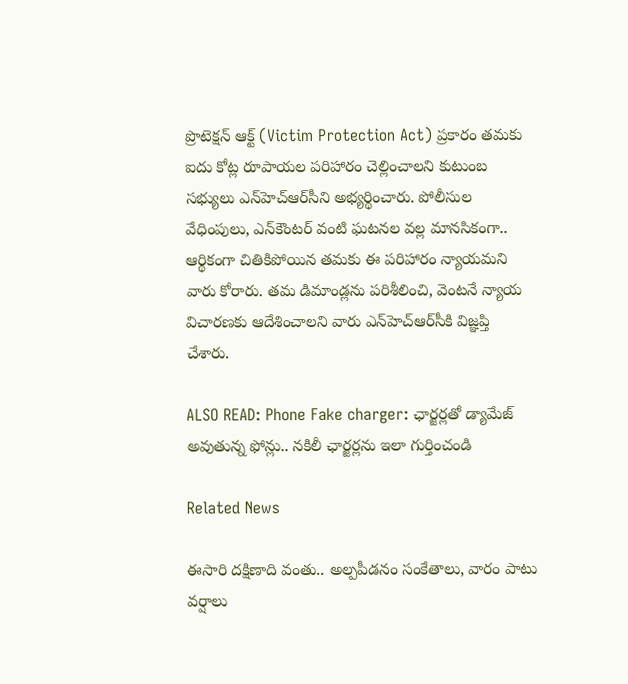ప్రొటెక్షన్ ఆక్ట్ (Victim Protection Act) ప్రకారం తమకు ఐదు కోట్ల రూపాయల పరిహారం చెల్లించాలని కుటుంబ సభ్యులు ఎన్‌హెచ్‌ఆర్‌సీని అభ్యర్థించారు. పోలీసుల వేధింపులు, ఎన్‌కౌంటర్ వంటి ఘటనల వల్ల మానసికంగా.. ఆర్థికంగా చితికిపోయిన తమకు ఈ పరిహారం న్యాయమని వారు కోరారు. తమ డిమాండ్లను పరిశీలించి, వెంటనే న్యాయ విచారణకు ఆదేశించాలని వారు ఎన్‌హెచ్‌ఆర్‌సీకి విజ్ఞప్తి చేశారు.

ALSO READ: Phone Fake charger: ఛార్జర్లతో డ్యామేజ్ అవుతున్న ఫోన్లు.. నకిలీ ఛార్జర్లను ఇలా గుర్తించండి

Related News

ఈసారి దక్షిణాది వంతు.. అల్పపీడనం సంకేతాలు, వారం పాటు వర్షాలు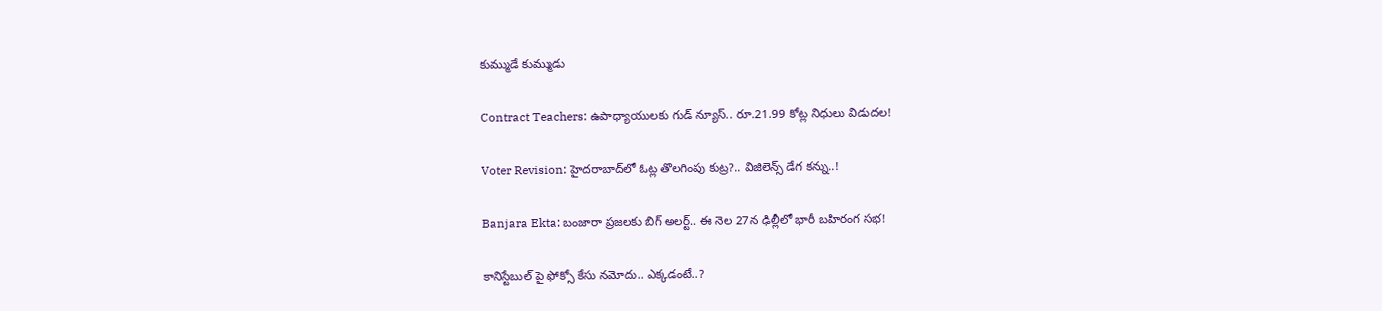కుమ్ముడే కుమ్ముడు

Contract Teachers: ఉపాధ్యాయులకు గుడ్ న్యూస్.. రూ.21.99 కోట్ల నిధులు విడుదల!

Voter Revision: హైదరాబాద్‌లో ఓట్ల తొలగింపు కుట్ర?.. విజిలెన్స్ డేగ కన్ను..!

Banjara Ekta: బంజారా ప్రజలకు బిగ్ అలర్ట్.. ఈ నెల 27న ఢిల్లీలో భారీ బహిరంగ సభ!

కానిస్టేబుల్ పై ఫోక్సో కేసు నమోదు.. ఎక్కడంటే..?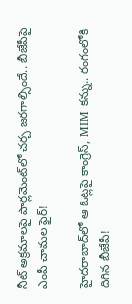నీట్ అక్రమాలపై పార్లమెంట్‌లో చర్చ జరగాల్సిందే.. బీజేపీపై ఎంపీ చామల ఫైర్!

హైదరాబాద్‌లో ఆ ఓట్లపై కాంగ్రెస్, MIM కన్ను.. రంగంలోకి దిగిన బీజేపీ!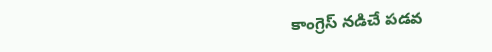కాంగ్రెస్ నడిచే పడవ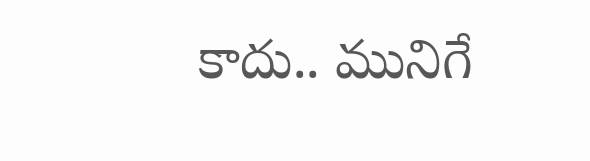కాదు.. మునిగే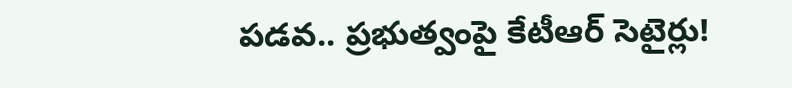పడవ.. ప్రభుత్వంపై కేటీఆర్ సెటైర్లు!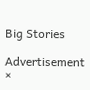Big Stories

Advertisement
×